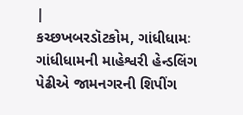|
કચ્છખબરડૉટકોમ, ગાંધીધામઃ ગાંધીધામની માહેશ્વરી હેન્ડલિંગ પેઢીએ જામનગરની શિપીંગ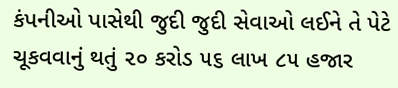કંપનીઓ પાસેથી જુદી જુદી સેવાઓ લઈને તે પેટે ચૂકવવાનું થતું ૨૦ કરોડ ૫૬ લાખ ૮૫ હજાર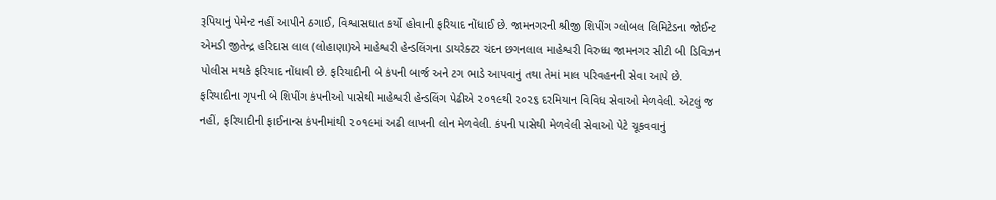રૂપિયાનું પેમેન્ટ નહીં આપીને ઠગાઈ, વિશ્વાસઘાત કર્યો હોવાની ફરિયાદ નોંધાઈ છે. જામનગરની શ્રીજી શિપીંગ ગ્લોબલ લિમિટેડના જોઈન્ટ એમડી જીતેન્દ્ર હરિદાસ લાલ (લોહાણા)એ માહેશ્વરી હેન્ડલિંગના ડાયરેક્ટર ચંદન છગનલાલ માહેશ્વરી વિરુધ્ધ જામનગર સીટી બી ડિવિઝન પોલીસ મથકે ફરિયાદ નોંધાવી છે. ફરિયાદીની બે કંપની બાર્જ અને ટગ ભાડે આપવાનું તથા તેમાં માલ પરિવહનની સેવા આપે છે.
ફરિયાદીના ગૃપની બે શિપીંગ કંપનીઓ પાસેથી માહેશ્વરી હેન્ડલિંગ પેઢીએ ૨૦૧૯થી ૨૦૨૬ દરમિયાન વિવિધ સેવાઓ મેળવેલી. એટલું જ નહીં, ફરિયાદીની ફાઈનાન્સ કંપનીમાંથી ૨૦૧૯માં અઢી લાખની લોન મેળવેલી. કંપની પાસેથી મેળવેલી સેવાઓ પેટે ચૂકવવાનું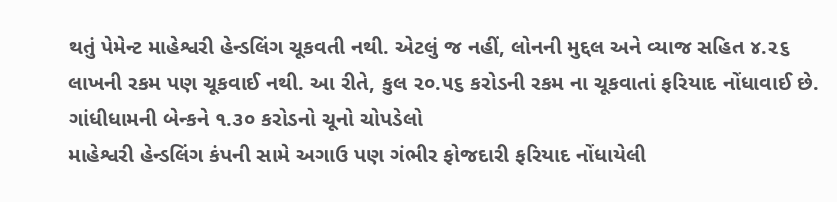થતું પેમેન્ટ માહેશ્વરી હેન્ડલિંગ ચૂકવતી નથી. એટલું જ નહીં, લોનની મુદ્દલ અને વ્યાજ સહિત ૪.૨૬ લાખની રકમ પણ ચૂકવાઈ નથી. આ રીતે, કુલ ૨૦.૫૬ કરોડની રકમ ના ચૂકવાતાં ફરિયાદ નોંધાવાઈ છે.
ગાંધીધામની બેન્કને ૧.૩૦ કરોડનો ચૂનો ચોપડેલો
માહેશ્વરી હેન્ડલિંગ કંપની સામે અગાઉ પણ ગંભીર ફોજદારી ફરિયાદ નોંધાયેલી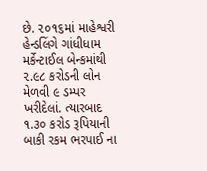છે. ૨૦૧૬માં માહેશ્વરી હેન્ડલિંગે ગાંધીધામ મર્કેન્ટાઈલ બેન્કમાંથી ૨.૯૮ કરોડની લોન મેળવી ૯ ડમ્પર ખરીદેલાં. ત્યારબાદ ૧.૩૦ કરોડ રૂપિયાની બાકી રકમ ભરપાઈ ના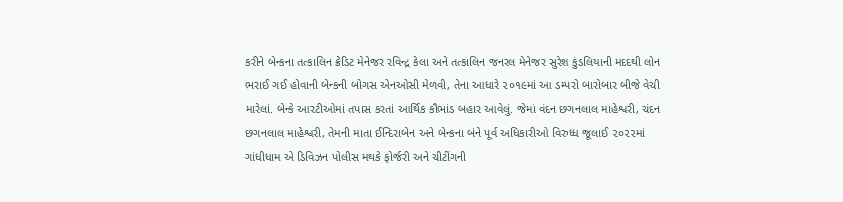કરીને બેન્કના તત્કાલિન ક્રેડિટ મેનેજર રવિન્દ્ર કેલા અને તત્કાલિન જનરલ મેનેજર સુરેશ કુંડલિયાની મદદથી લોન ભરાઈ ગઈ હોવાની બેન્કની બોગસ એનઓસી મેળવી, તેના આધારે ૨૦૧૯માં આ ડમ્પરો બારોબાર બીજે વેચી મારેલાં. બેન્કે આરટીઓમાં તપાસ કરતાં આર્થિક કૌભાંડ બહાર આવેલું. જેમાં વંદન છગનલાલ માહેશ્વરી, ચંદન છગનલાલ માહેશ્વરી, તેમની માતા ઈન્દિરાબેન અને બેન્કના બંને પૂર્વ અધિકારીઓ વિરુધ્ધ જૂલાઈ ૨૦૨૨માં ગાંધીધામ એ ડિવિઝન પોલીસ મથકે ફોર્જરી અને ચીટીંગની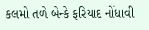કલમો તળે બેન્કે ફરિયાદ નોંધાવી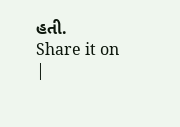હતી.
Share it on
|